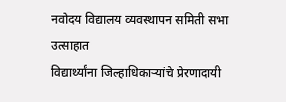नवोदय विद्यालय व्यवस्थापन समिती सभा उत्साहात
विद्यार्थ्यांना जिल्हाधिकाऱ्यांचे प्रेरणादायी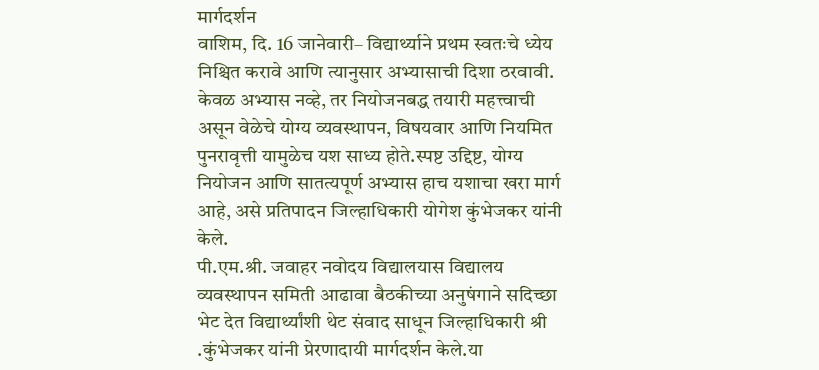मार्गदर्शन
वाशिम, दि. 16 जानेवारी– विद्यार्थ्याने प्रथम स्वतःचे ध्येय निश्चित करावे आणि त्यानुसार अभ्यासाची दिशा ठरवावी. केवळ अभ्यास नव्हे, तर नियोजनबद्ध तयारी महत्त्वाची असून वेळेचे योग्य व्यवस्थापन, विषयवार आणि नियमित पुनरावृत्ती यामुळेच यश साध्य होते.स्पष्ट उद्दिष्ट, योग्य नियोजन आणि सातत्यपूर्ण अभ्यास हाच यशाचा खरा मार्ग आहे, असे प्रतिपादन जिल्हाधिकारी योगेश कुंभेजकर यांनी केले.
पी.एम.श्री. जवाहर नवोदय विद्यालयास विद्यालय व्यवस्थापन समिती आढावा बैठकीच्या अनुषंगाने सदिच्छा भेट देत विद्यार्थ्यांशी थेट संवाद साधून जिल्हाधिकारी श्री .कुंभेजकर यांनी प्रेरणादायी मार्गदर्शन केले.या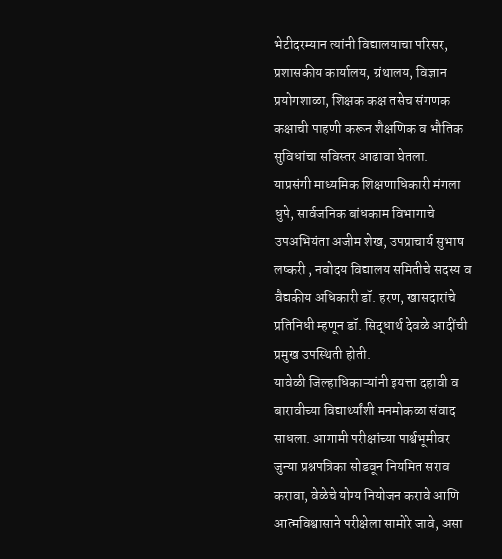भेटीदरम्यान त्यांनी विद्यालयाचा परिसर, प्रशासकीय कार्यालय, ग्रंथालय, विज्ञान प्रयोगशाळा, शिक्षक कक्ष तसेच संगणक कक्षाची पाहणी करून शैक्षणिक व भौतिक सुविधांचा सविस्तर आढावा घेतला.
याप्रसंगी माध्यमिक शिक्षणाधिकारी मंगला धुपे, सार्वजनिक बांधकाम विभागाचे उपअभियंता अजीम शेख, उपप्राचार्य सुभाष लष्करी , नवोदय विद्यालय समितीचे सदस्य व वैद्यकीय अधिकारी डॉ. हरण, खासदारांचे प्रतिनिधी म्हणून डॉ. सिद्धार्थ देवळे आदींची प्रमुख उपस्थिती होती.
यावेळी जिल्हाधिकाऱ्यांनी इयत्ता दहावी व बारावीच्या विद्यार्थ्यांशी मनमोकळा संवाद साधला. आगामी परीक्षांच्या पार्श्वभूमीवर जुन्या प्रश्नपत्रिका सोडवून नियमित सराव करावा, वेळेचे योग्य नियोजन करावे आणि आत्मविश्वासाने परीक्षेला सामोरे जावे, असा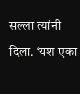सल्ला त्यांनी दिला. ‘यश एका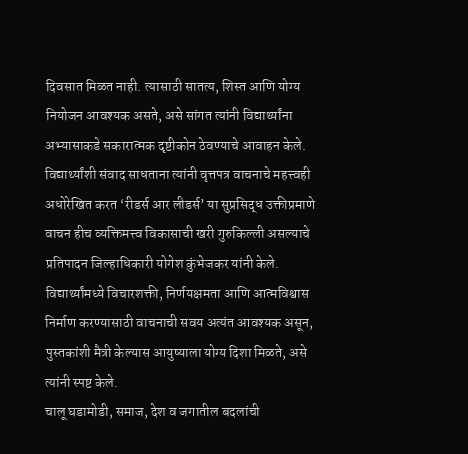दिवसात मिळत नाही. त्यासाठी सातत्य, शिस्त आणि योग्य नियोजन आवश्यक असते, असे सांगत त्यांनी विद्यार्थ्यांना अभ्यासाकडे सकारात्मक दृष्टीकोन ठेवण्याचे आवाहन केले.
विद्यार्थ्यांशी संवाद साधताना त्यांनी वृत्तपत्र वाचनाचे महत्त्वही अधोरेखित करत ‘रीडर्स आर लीडर्स’ या सुप्रसिद्ध उक्तीप्रमाणे वाचन हीच व्यक्तिमत्त्व विकासाची खरी गुरुकिल्ली असल्याचे प्रतिपादन जिल्हाधिकारी योगेश कुंभेजकर यांनी केले. विद्यार्थ्यांमध्ये विचारशक्ती, निर्णयक्षमता आणि आत्मविश्वास निर्माण करण्यासाठी वाचनाची सवय अत्यंत आवश्यक असून, पुस्तकांशी मैत्री केल्यास आयुष्याला योग्य दिशा मिळते, असे त्यांनी स्पष्ट केले.
चालू घडामोडी, समाज, देश व जगातील बदलांची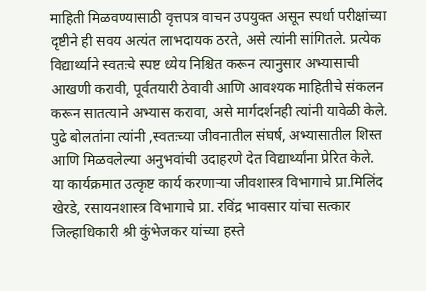माहिती मिळवण्यासाठी वृत्तपत्र वाचन उपयुक्त असून स्पर्धा परीक्षांच्या दृष्टीने ही सवय अत्यंत लाभदायक ठरते, असे त्यांनी सांगितले. प्रत्येक विद्यार्थ्याने स्वतःचे स्पष्ट ध्येय निश्चित करून त्यानुसार अभ्यासाची आखणी करावी, पूर्वतयारी ठेवावी आणि आवश्यक माहितीचे संकलन करून सातत्याने अभ्यास करावा, असे मार्गदर्शनही त्यांनी यावेळी केले. पुढे बोलतांना त्यांनी ,स्वतःच्या जीवनातील संघर्ष, अभ्यासातील शिस्त आणि मिळवलेल्या अनुभवांची उदाहरणे देत विद्यार्थ्यांना प्रेरित केले.
या कार्यक्रमात उत्कृष्ट कार्य करणाऱ्या जीवशास्त्र विभागाचे प्रा.मिलिंद खेरडे, रसायनशास्त्र विभागाचे प्रा. रविंद्र भावसार यांचा सत्कार जिल्हाधिकारी श्री कुंभेजकर यांच्या हस्ते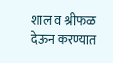शाल व श्रीफळ देऊन करण्यात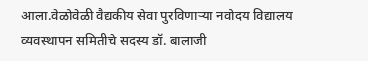आला.वेळोवेळी वैद्यकीय सेवा पुरविणाऱ्या नवोदय विद्यालय व्यवस्थापन समितीचे सदस्य डॉ. बालाजी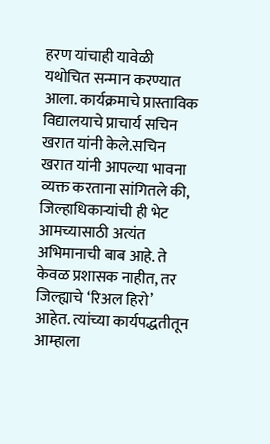हरण यांचाही यावेळी यथोचित सन्मान करण्यात आला. कार्यक्रमाचे प्रास्ताविक विद्यालयाचे प्राचार्य सचिन खरात यांनी केले.सचिन खरात यांनी आपल्या भावना व्यक्त करताना सांगितले की, जिल्हाधिकाऱ्यांची ही भेट आमच्यासाठी अत्यंत अभिमानाची बाब आहे. ते केवळ प्रशासक नाहीत, तर जिल्ह्याचे ‘रिअल हिरो’ आहेत. त्यांच्या कार्यपद्धतीतून आम्हाला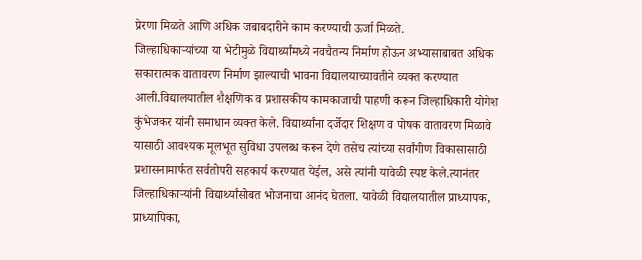प्रेरणा मिळते आणि अधिक जबाबदारीने काम करण्याची ऊर्जा मिळते.
जिल्हाधिकाऱ्यांच्या या भेटीमुळे विद्यार्थ्यांमध्ये नवचैतन्य निर्माण होऊन अभ्यासाबाबत अधिक सकारात्मक वातावरण निर्माण झाल्याची भावना विद्यालयाच्यावतीने व्यक्त करण्यात आली.विद्यालयातील शैक्षणिक व प्रशासकीय कामकाजाची पाहणी करून जिल्हाधिकारी योगेश कुंभेजकर यांनी समाधान व्यक्त केले. विद्यार्थ्यांना दर्जेदार शिक्षण व पोषक वातावरण मिळावे यासाठी आवश्यक मूलभूत सुविधा उपलब्ध करून देणे तसेच त्यांच्या सर्वांगीण विकासासाठी प्रशासनामार्फत सर्वतोपरी सहकार्य करण्यात येईल, असे त्यांनी यावेळी स्पष्ट केले.त्यानंतर जिल्हाधिकाऱ्यांनी विद्यार्थ्यांसोबत भोजनाचा आनंद घेतला. यावेळी विद्यालयातील प्राध्यापक, प्राध्यापिका,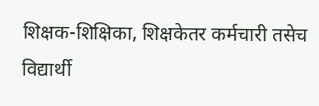शिक्षक-शिक्षिका, शिक्षकेतर कर्मचारी तसेच विद्यार्थी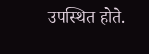उपस्थित होते.